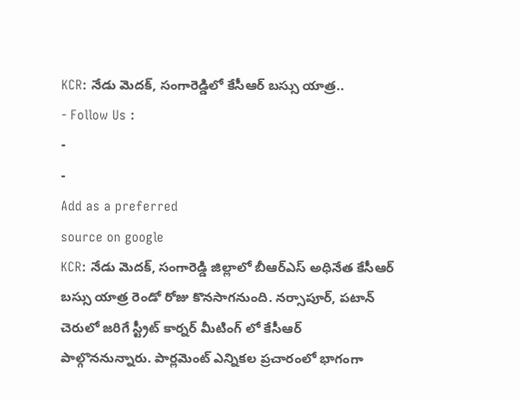KCR: నేడు మెదక్, సంగారెడ్డిలో కేసీఆర్ బస్సు యాత్ర..
- Follow Us :
-
-
Add as a preferred
source on google
KCR: నేడు మెదక్, సంగారెడ్డి జిల్లాలో బీఆర్ఎస్ అధినేత కేసీఆర్ బస్సు యాత్ర రెండో రోజు కొనసాగనుంది. నర్సాపూర్, పటాన్ చెరులో జరిగే స్ట్రీట్ కార్నర్ మీటింగ్ లో కేసీఆర్ పాల్గొననున్నారు. పార్లమెంట్ ఎన్నికల ప్రచారంలో భాగంగా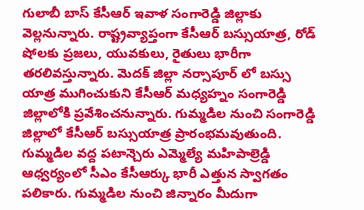గులాబీ బాస్ కేసీఆర్ ఇవాళ సంగారెడ్డి జిల్లాకు వెల్లనున్నారు. రాష్ట్రవ్యాప్తంగా కేసీఆర్ బస్సుయాత్ర, రోడ్ షోలకు ప్రజలు, యువకులు, రైతులు భారీగా తరలివస్తున్నారు. మెదక్ జిల్లా నర్సాపూర్ లో బస్సు యాత్ర ముగించుకుని కేసీఆర్ మధ్యహ్నం సంగారెడ్డి జిల్లాలోకి ప్రవేశించనున్నారు. గుమ్మడిల నుంచి సంగారెడ్డి జిల్లాలో కేసీఆర్ బస్సుయాత్ర ప్రారంభమవుతుంది. గుమ్మడిల వద్ద పటాన్చెరు ఎమ్మెల్యే మహిపాల్రెడ్డి ఆధ్వర్యంలో సీఎం కేసీఆర్కు భారీ ఎత్తున స్వాగతం పలికారు. గుమ్మడిల నుంచి జిన్నారం మీదుగా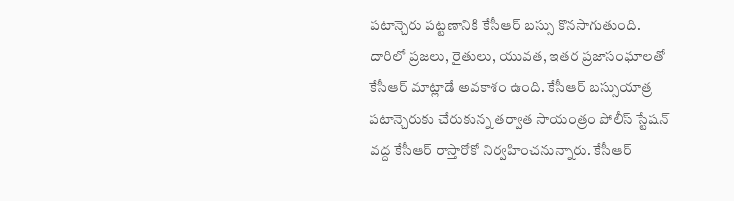పటాన్చెరు పట్టణానికి కేసీఆర్ బస్సు కొనసాగుతుంది. దారిలో ప్రజలు, రైతులు, యువత, ఇతర ప్రజాసంఘాలతో కేసీఆర్ మాట్లాడే అవకాశం ఉంది. కేసీఆర్ బస్సుయాత్ర పటాన్చెరుకు చేరుకున్న తర్వాత సాయంత్రం పోలీస్ స్టేషన్ వద్ద కేసీఆర్ రాస్తారోకో నిర్వహించనున్నారు. కేసీఆర్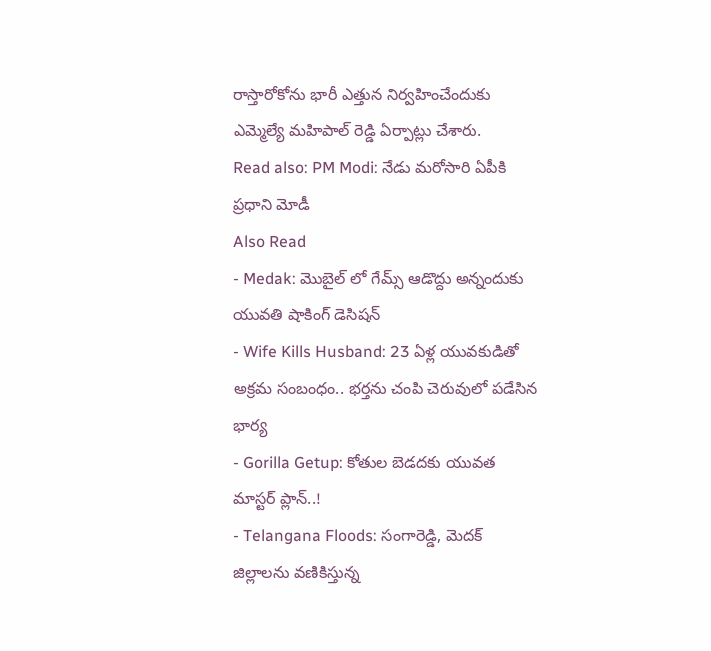రాస్తారోకోను భారీ ఎత్తున నిర్వహించేందుకు ఎమ్మెల్యే మహిపాల్ రెడ్డి ఏర్పాట్లు చేశారు.
Read also: PM Modi: నేడు మరోసారి ఏపీకి ప్రధాని మోడీ
Also Read
- Medak: మొబైల్ లో గేమ్స్ ఆడొద్దు అన్నందుకు యువతి షాకింగ్ డెసిషన్
- Wife Kills Husband: 23 ఏళ్ల యువకుడితో అక్రమ సంబంధం.. భర్తను చంపి చెరువులో పడేసిన భార్య
- Gorilla Getup: కోతుల బెడదకు యువత మాస్టర్ ప్లాన్..!
- Telangana Floods: సంగారెడ్డి, మెదక్ జిల్లాలను వణికిస్తున్న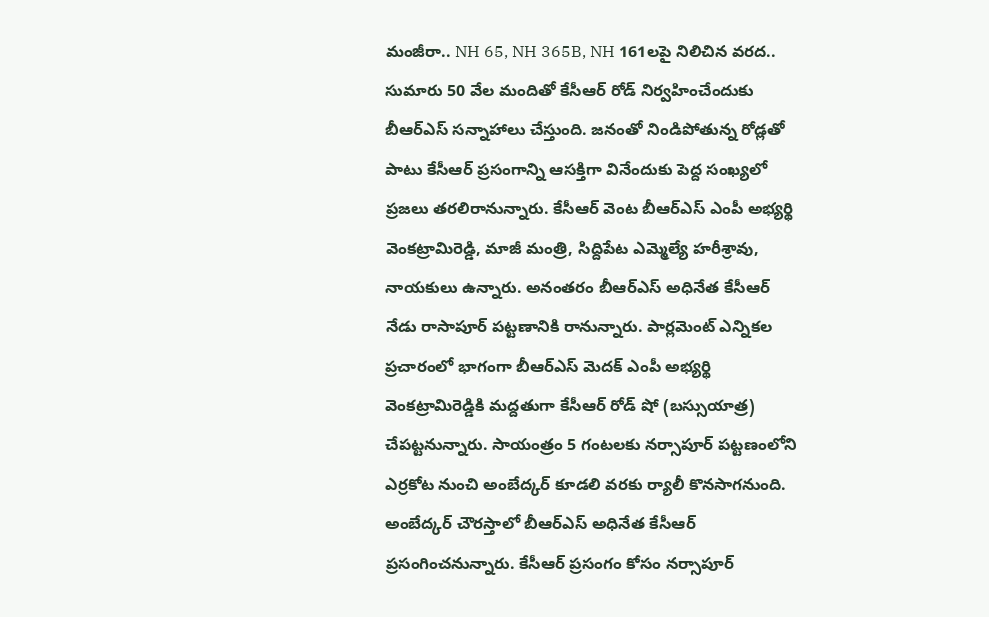మంజీరా.. NH 65, NH 365B, NH 161లపై నిలిచిన వరద..
సుమారు 50 వేల మందితో కేసీఆర్ రోడ్ నిర్వహించేందుకు బీఆర్ఎస్ సన్నాహాలు చేస్తుంది. జనంతో నిండిపోతున్న రోడ్లతో పాటు కేసీఆర్ ప్రసంగాన్ని ఆసక్తిగా వినేందుకు పెద్ద సంఖ్యలో ప్రజలు తరలిరానున్నారు. కేసీఆర్ వెంట బీఆర్ఎస్ ఎంపీ అభ్యర్థి వెంకట్రామిరెడ్డి, మాజీ మంత్రి, సిద్దిపేట ఎమ్మెల్యే హరీశ్రావు, నాయకులు ఉన్నారు. అనంతరం బీఆర్ఎస్ అధినేత కేసీఆర్ నేడు రాసాపూర్ పట్టణానికి రానున్నారు. పార్లమెంట్ ఎన్నికల ప్రచారంలో భాగంగా బీఆర్ఎస్ మెదక్ ఎంపీ అభ్యర్థి వెంకట్రామిరెడ్డికి మద్దతుగా కేసీఆర్ రోడ్ షో (బస్సుయాత్ర) చేపట్టనున్నారు. సాయంత్రం 5 గంటలకు నర్సాపూర్ పట్టణంలోని ఎర్రకోట నుంచి అంబేద్కర్ కూడలి వరకు ర్యాలీ కొనసాగనుంది. అంబేద్కర్ చౌరస్తాలో బీఆర్ఎస్ అధినేత కేసీఆర్ ప్రసంగించనున్నారు. కేసీఆర్ ప్రసంగం కోసం నర్సాపూర్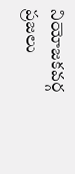నియోజకవర్గ ప్రజలు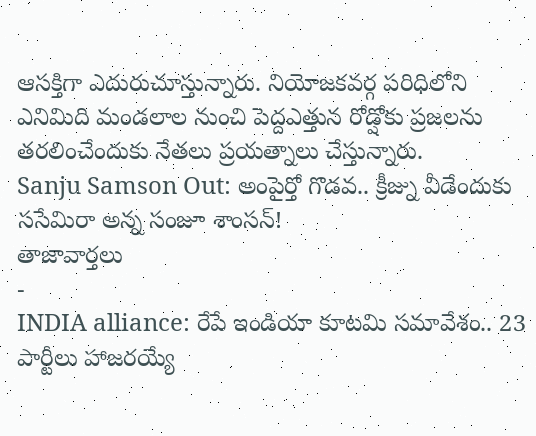ఆసక్తిగా ఎదురుచూస్తున్నారు. నియోజకవర్గ పరిధిలోని ఎనిమిది మండలాల నుంచి పెద్దఎత్తున రోడ్షోకు ప్రజలను తరలించేందుకు నేతలు ప్రయత్నాలు చేస్తున్నారు.
Sanju Samson Out: అంపైర్తో గొడవ.. క్రీజ్ను వీడేందుకు ససేమిరా అన్న సంజూ శాంసన్!
తాజావార్తలు
-
INDIA alliance: రేపే ఇండియా కూటమి సమావేశం.. 23 పార్టీలు హాజరయ్యే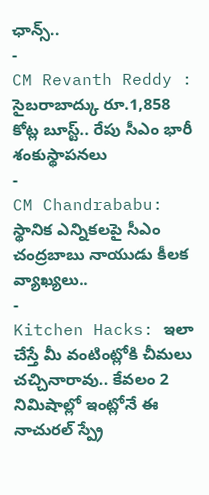ఛాన్స్..
-
CM Revanth Reddy : సైబరాబాద్కు రూ.1,858 కోట్ల బూస్ట్.. రేపు సీఎం భారీ శంకుస్థాపనలు
-
CM Chandrababu: స్థానిక ఎన్నికలపై సీఎం చంద్రబాబు నాయుడు కీలక వ్యాఖ్యలు..
-
Kitchen Hacks: ఇలా చేస్తే మీ వంటింట్లోకి చీమలు చచ్చినారావు.. కేవలం 2 నిమిషాల్లో ఇంట్లోనే ఈ నాచురల్ స్ప్రే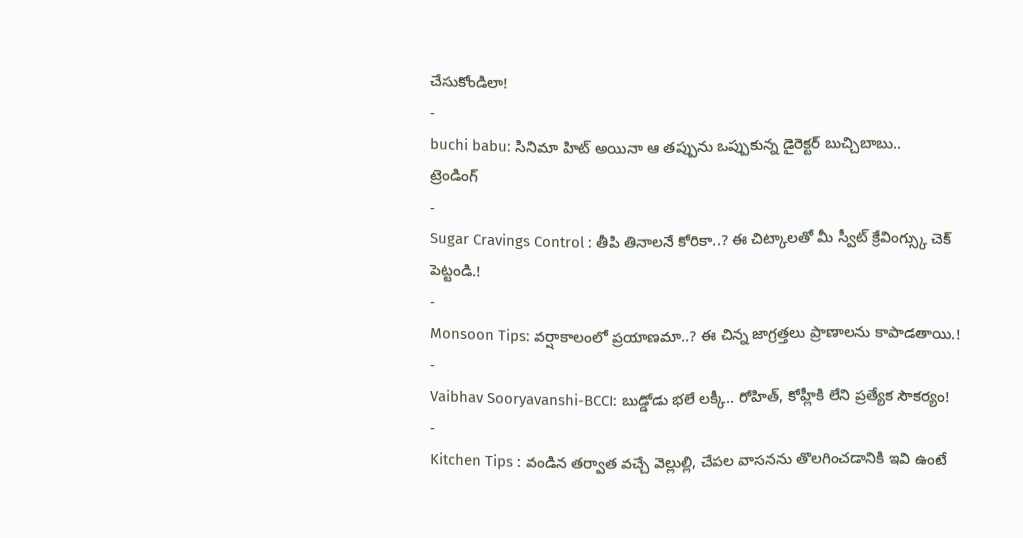చేసుకోండిలా!
-
buchi babu: సినిమా హిట్ అయినా ఆ తప్పును ఒప్పుకున్న డైరెక్టర్ బుచ్చిబాబు..
ట్రెండింగ్
-
Sugar Cravings Control : తీపి తినాలనే కోరికా..? ఈ చిట్కాలతో మీ స్వీట్ క్రేవింగ్స్కు చెక్ పెట్టండి.!
-
Monsoon Tips: వర్షాకాలంలో ప్రయాణమా..? ఈ చిన్న జాగ్రత్తలు ప్రాణాలను కాపాడతాయి.!
-
Vaibhav Sooryavanshi-BCCI: బుడ్డోడు భలే లక్కీ.. రోహిత్, కోహ్లీకి లేని ప్రత్యేక సౌకర్యం!
-
Kitchen Tips : వండిన తర్వాత వచ్చే వెల్లుల్లి, చేపల వాసనను తొలగించడానికి ఇవి ఉంటే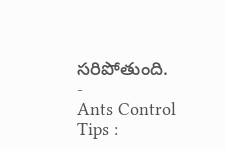సరిపోతుంది.
-
Ants Control Tips :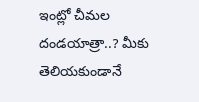ఇంట్లో చీమల దండయాత్రా..? మీకు తెలియకుండానే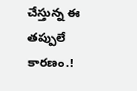చేస్తున్న ఈ తప్పులే కారణం.!